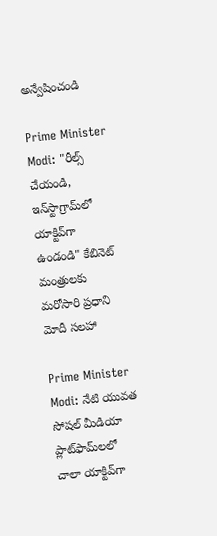అన్వేషించండి

Prime Minister Modi: "రీల్స్ చేయండి, ఇన్‌స్టాగ్రామ్‌లో యాక్టివ్‌గా ఉండండి" కేబినెట్ మంత్రులకు మరోసారి ప్రధాని మోదీ సలహా

Prime Minister Modi: నేటి యువత సోషల్ మీడియా ప్లాట్‌ఫామ్‌లలో చాలా యాక్టివ్‌గా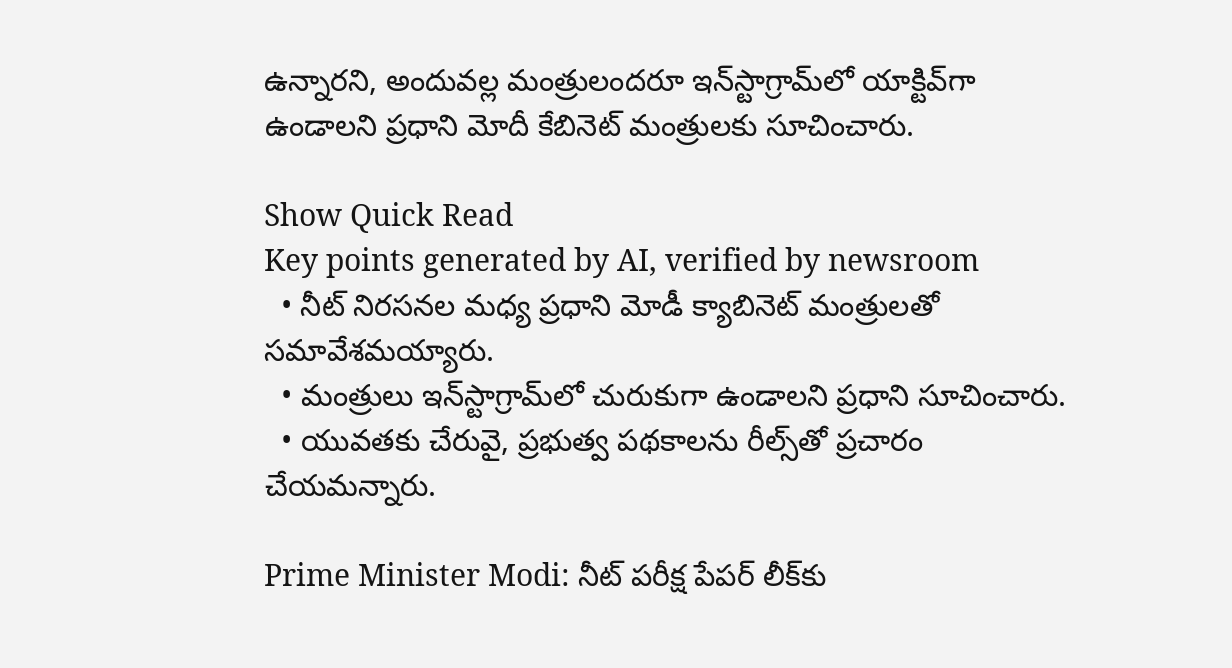ఉన్నారని, అందువల్ల మంత్రులందరూ ఇన్‌స్టాగ్రామ్‌లో యాక్టివ్‌గా ఉండాలని ప్రధాని మోదీ కేబినెట్ మంత్రులకు సూచించారు.

Show Quick Read
Key points generated by AI, verified by newsroom
  • నీట్ నిరసనల మధ్య ప్రధాని మోడీ క్యాబినెట్ మంత్రులతో సమావేశమయ్యారు.
  • మంత్రులు ఇన్‌స్టాగ్రామ్‌లో చురుకుగా ఉండాలని ప్రధాని సూచించారు.
  • యువతకు చేరువై, ప్రభుత్వ పథకాలను రీల్స్‌తో ప్రచారం చేయమన్నారు.

Prime Minister Modi: నీట్ పరీక్ష పేపర్ లీక్‌కు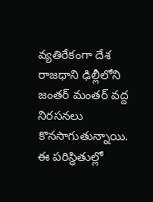వ్యతిరేకంగా దేశ రాజధాని ఢిల్లీలోని జంతర్ మంతర్ వద్ద నిరసనలు కొనసాగుతున్నాయి. ఈ పరిస్థితుల్లో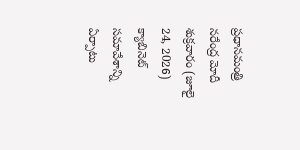ప్రధానమంత్రి నరేంద్ర మోదీ శుక్రవారం (జూలై 24, 2026) క్యాబినెట్ సమావేశాన్ని ఏర్పాటు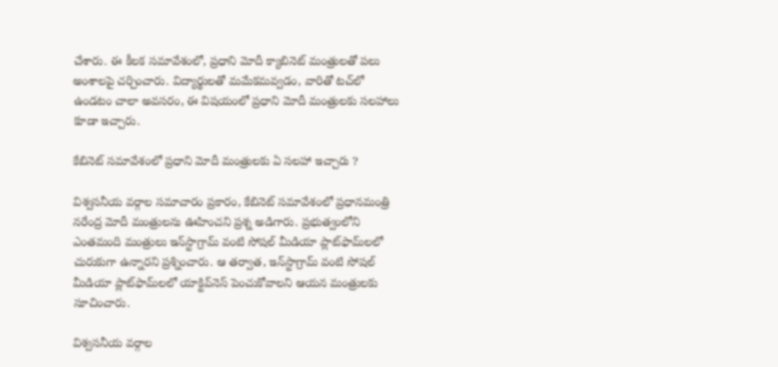చేశారు. ఈ కీలక సమావేశంలో, ప్రధాని మోదీ క్యాబినెట్ మంత్రులతో పలు అంశాలపై చర్చించారు. విద్యార్థులతో మమేకమవ్వడం, వారితో టచ్‌లో ఉండటం చాలా అవసరం, ఈ విషయంలో ప్రధాని మోదీ మంత్రులకు సలహాలు కూడా ఇచ్చారు.

కేబినెట్ సమావేశంలో ప్రధాని మోదీ మంత్రులకు ఏ సలహా ఇచ్చారు ?

విశ్వసనీయ వర్గాల సమాచారం ప్రకారం, కేబినెట్ సమావేశంలో ప్రధానమంత్రి నరేంద్ర మోదీ మంత్రులను ఊహించని ప్రశ్న అడిగారు. ప్రభుత్వంలోని ఎంతమంది మంత్రులు ఇన్‌స్టాగ్రామ్ వంటి సోషల్ మీడియా ప్లాట్‌ఫామ్‌లలో చురుకుగా ఉన్నారని ప్రశ్నించారు. ఆ తర్వాత, ఇన్‌స్టాగ్రామ్ వంటి సోషల్ మీడియా ప్లాట్‌ఫామ్‌లలో యాక్టివ్‌నెస్‌ పెంచుకోవాలని ఆయన మంత్రులకు సూచించారు.

విశ్వసనీయ వర్గాల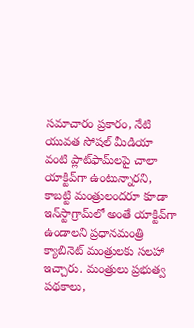సమాచారం ప్రకారం, నేటి యువత సోషల్ మీడియా వంటి ప్లాట్‌ఫామ్‌లపై చాలా యాక్టివ్‌గా ఉంటున్నారని, కాబట్టి మంత్రులందరూ కూడా ఇన్‌స్టాగ్రామ్‌లో అంతే యాక్టివ్‌గా ఉండాలని ప్రధానమంత్రి క్యాబినెట్ మంత్రులకు సలహా ఇచ్చారు. మంత్రులు ప్రభుత్వ పథకాలు,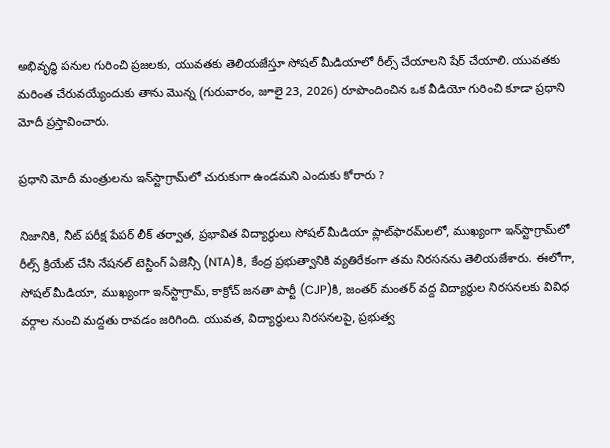అభివృద్ధి పనుల గురించి ప్రజలకు, యువతకు తెలియజేస్తూ సోషల్ మీడియాలో రీల్స్ చేయాలని షేర్ చేయాలి. యువతకు మరింత చేరువయ్యేందుకు తాను మొన్న (గురువారం, జూలై 23, 2026) రూపొందించిన ఒక వీడియో గురించి కూడా ప్రధాని మోదీ ప్రస్తావించారు.

ప్రధాని మోదీ మంత్రులను ఇన్‌స్టాగ్రామ్‌లో చురుకుగా ఉండమని ఎందుకు కోరారు ?

నిజానికి, నీట్ పరీక్ష పేపర్ లీక్ తర్వాత, ప్రభావిత విద్యార్థులు సోషల్ మీడియా ప్లాట్‌ఫారమ్‌లలో, ముఖ్యంగా ఇన్‌స్టాగ్రామ్‌లో రీల్స్ క్రియేట్‌ చేసి నేషనల్ టెస్టింగ్ ఏజెన్సీ (NTA)కి, కేంద్ర ప్రభుత్వానికి వ్యతిరేకంగా తమ నిరసనను తెలియజేశారు. ఈలోగా, సోషల్ మీడియా, ముఖ్యంగా ఇన్‌స్టాగ్రామ్, కాక్రోచ్‌ జనతా పార్టీ (CJP)కి, జంతర్ మంతర్ వద్ద విద్యార్థుల నిరసనలకు వివిధ వర్గాల నుంచి మద్దతు రావడం జరిగింది. యువత, విద్యార్థులు నిరసనలపై, ప్రభుత్వ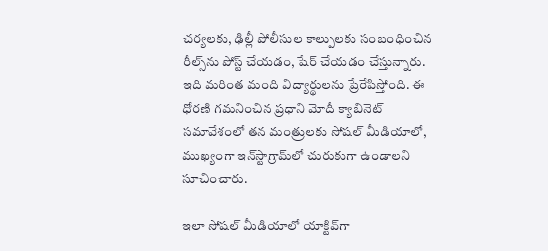చర్యలకు, ఢిల్లీ పోలీసుల కాల్పులకు సంబంధించిన రీల్స్‌ను పోస్ట్ చేయడం, షేర్ చేయడం చేస్తున్నారు. ఇది మరింత మంది విద్యార్థులను ప్రేరేపిస్తోంది. ఈ ధోరణి గమనించిన ప్రధాని మోదీ క్యాబినెట్ సమావేశంలో తన మంత్రులకు సోషల్ మీడియాలో, ముఖ్యంగా ఇన్‌స్టాగ్రామ్‌లో చురుకుగా ఉండాలని సూచించారు.

ఇలా సోషల్ మీడియాలో యాక్టివ్‌గా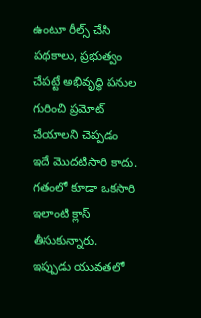ఉంటూ రీల్స్ చేసి పథకాలు, ప్రభుత్వం చేపట్టే అభివృద్ధి పనుల గురించి ప్రమోట్ చేయాలని చెప్పడం ఇదే మొదటిసారి కాదు. గతంలో కూడా ఒకసారి ఇలాంటి క్లాస్ తీసుకున్నారు. ఇప్పుడు యువతలో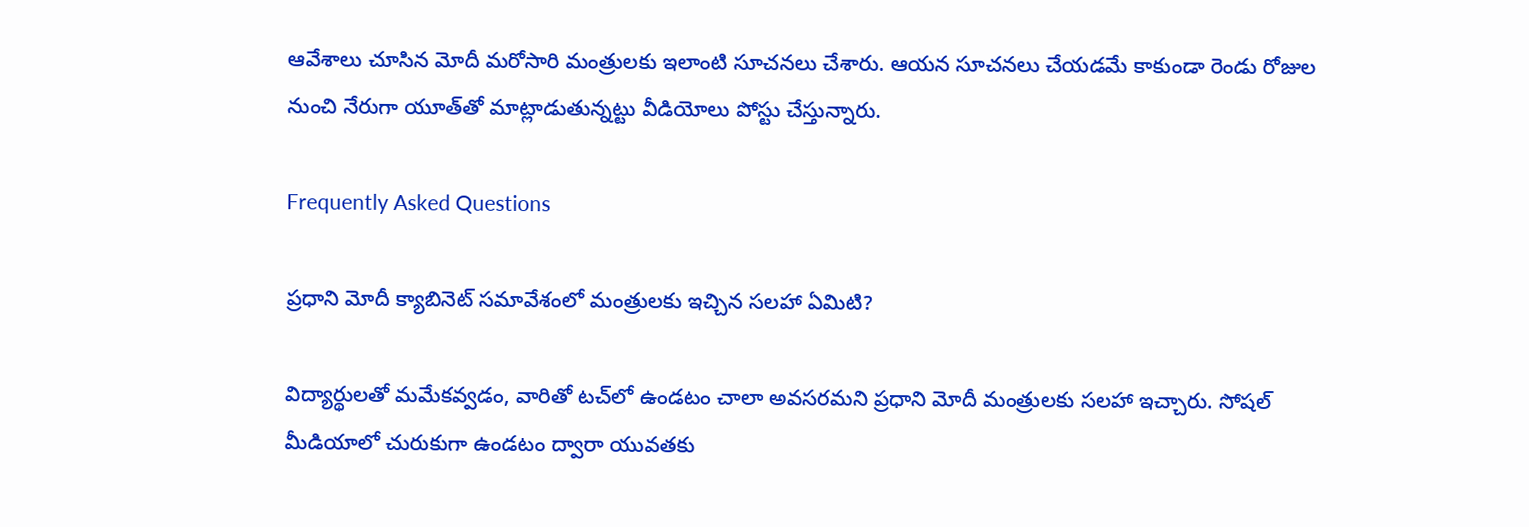ఆవేశాలు చూసిన మోదీ మరోసారి మంత్రులకు ఇలాంటి సూచనలు చేశారు. ఆయన సూచనలు చేయడమే కాకుండా రెండు రోజుల నుంచి నేరుగా యూత్‌తో మాట్లాడుతున్నట్టు వీడియోలు పోస్టు చేస్తున్నారు.

Frequently Asked Questions

ప్రధాని మోదీ క్యాబినెట్ సమావేశంలో మంత్రులకు ఇచ్చిన సలహా ఏమిటి?

విద్యార్థులతో మమేకవ్వడం, వారితో టచ్‌లో ఉండటం చాలా అవసరమని ప్రధాని మోదీ మంత్రులకు సలహా ఇచ్చారు. సోషల్ మీడియాలో చురుకుగా ఉండటం ద్వారా యువతకు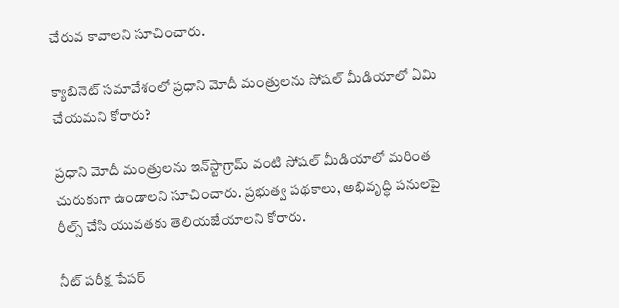చేరువ కావాలని సూచించారు.

క్యాబినెట్ సమావేశంలో ప్రధాని మోదీ మంత్రులను సోషల్ మీడియాలో ఏమి చేయమని కోరారు?

ప్రధాని మోదీ మంత్రులను ఇన్‌స్టాగ్రామ్ వంటి సోషల్ మీడియాలో మరింత చురుకుగా ఉండాలని సూచించారు. ప్రభుత్వ పథకాలు, అభివృద్ధి పనులపై రీల్స్ చేసి యువతకు తెలియజేయాలని కోరారు.

నీట్ పరీక్ష పేపర్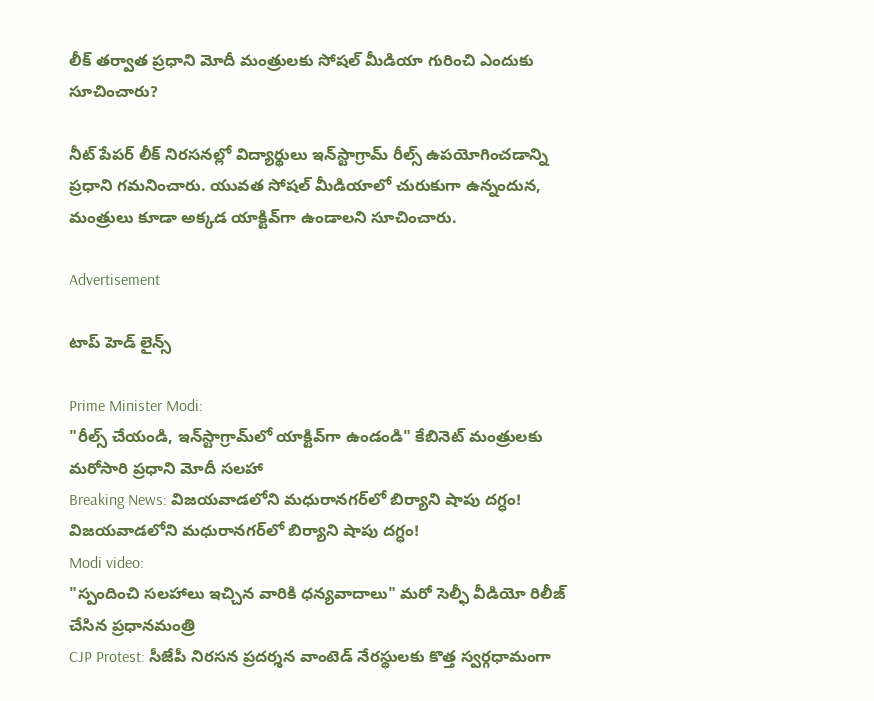లీక్ తర్వాత ప్రధాని మోదీ మంత్రులకు సోషల్ మీడియా గురించి ఎందుకు సూచించారు?

నీట్ పేపర్ లీక్ నిరసనల్లో విద్యార్థులు ఇన్‌స్టాగ్రామ్ రీల్స్ ఉపయోగించడాన్ని ప్రధాని గమనించారు. యువత సోషల్ మీడియాలో చురుకుగా ఉన్నందున, మంత్రులు కూడా అక్కడ యాక్టివ్‌గా ఉండాలని సూచించారు.

Advertisement

టాప్ హెడ్ లైన్స్

Prime Minister Modi:
"రీల్స్ చేయండి, ఇన్‌స్టాగ్రామ్‌లో యాక్టివ్‌గా ఉండండి" కేబినెట్ మంత్రులకు మరోసారి ప్రధాని మోదీ సలహా
Breaking News: విజయవాడలోని మధురానగర్‌లో బిర్యాని షాపు దగ్ధం!
విజయవాడలోని మధురానగర్‌లో బిర్యాని షాపు దగ్ధం!
Modi video:
"స్పందించి సలహాలు ఇచ్చిన వారికి ధన్యవాదాలు" మరో సెల్ఫీ వీడియో రిలీజ్ చేసిన ప్రధానమంత్రి
CJP Protest: సీజేపీ నిరసన ప్రదర్శన వాంటెడ్‌ నేరస్థులకు కొత్త స్వర్గధామంగా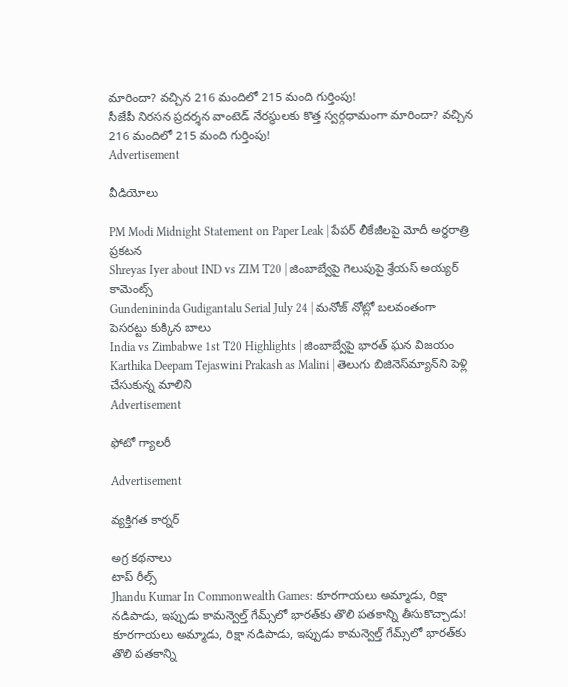మారిందా? వచ్చిన 216 మందిలో 215 మంది గుర్తింపు!
సీజేపీ నిరసన ప్రదర్శన వాంటెడ్‌ నేరస్థులకు కొత్త స్వర్గధామంగా మారిందా? వచ్చిన 216 మందిలో 215 మంది గుర్తింపు!
Advertisement

వీడియోలు

PM Modi Midnight Statement on Paper Leak | పేపర్ లీకేజీలపై మోదీ అర్ధరాత్రి ప్రకటన
Shreyas Iyer about IND vs ZIM T20 | జింబాబ్వేపై గెలుపుపై శ్రేయస్ అయ్యర్ కామెంట్స్
Gundenininda Gudigantalu Serial July 24 | మనోజ్ నోట్లో బలవంతంగా పెసరట్టు కుక్కిన బాలు
India vs Zimbabwe 1st T20 Highlights | జింబాబ్వేపై భారత్ ఘన విజయం
Karthika Deepam Tejaswini Prakash as Malini | తెలుగు బిజినెస్‌మ్యాన్‌ని పెళ్లి చేసుకున్న మాలిని
Advertisement

ఫోటో గ్యాలరీ

Advertisement

వ్యక్తిగత కార్నర్

అగ్ర కథనాలు
టాప్ రీల్స్
Jhandu Kumar In Commonwealth Games: కూరగాయలు అమ్మాడు, రిక్షా నడిపాడు, ఇప్పుడు కామన్వెల్త్ గేమ్స్‌లో భారత్‌కు తొలి పతకాన్ని తీసుకొచ్చాడు!
కూరగాయలు అమ్మాడు, రిక్షా నడిపాడు, ఇప్పుడు కామన్వెల్త్ గేమ్స్‌లో భారత్‌కు తొలి పతకాన్ని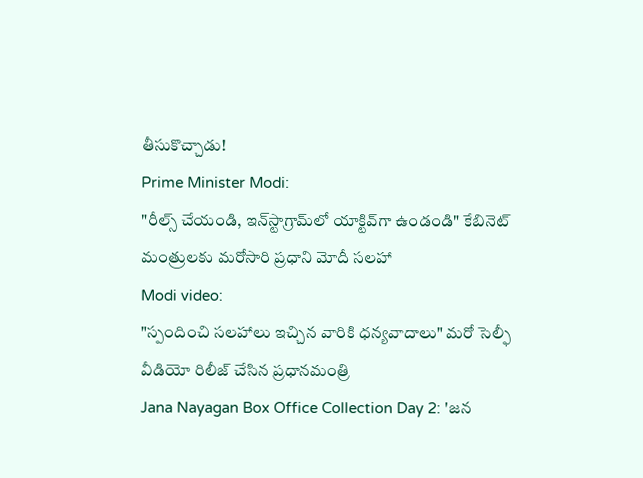తీసుకొచ్చాడు!
Prime Minister Modi:
"రీల్స్ చేయండి, ఇన్‌స్టాగ్రామ్‌లో యాక్టివ్‌గా ఉండండి" కేబినెట్ మంత్రులకు మరోసారి ప్రధాని మోదీ సలహా
Modi video:
"స్పందించి సలహాలు ఇచ్చిన వారికి ధన్యవాదాలు" మరో సెల్ఫీ వీడియో రిలీజ్ చేసిన ప్రధానమంత్రి
Jana Nayagan Box Office Collection Day 2: 'జన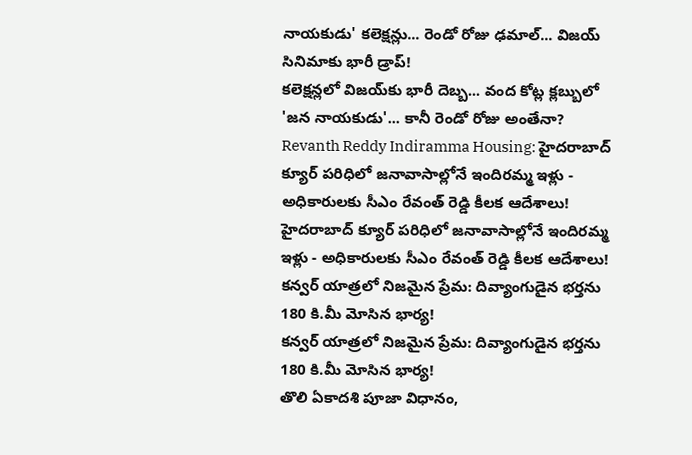నాయకుడు' కలెక్షన్లు... రెండో రోజు ఢమాల్... విజయ్ సినిమాకు భారీ డ్రాప్!
కలెక్షన్లలో విజయ్‌కు భారీ దెబ్బ... వంద కోట్ల క్లబ్బులో 'జన నాయకుడు'... కానీ రెండో రోజు అంతేనా?
Revanth Reddy Indiramma Housing: హైదరాబాద్ క్యూర్ పరిధిలో జనావాసాల్లోనే ఇందిరమ్మ ఇళ్లు - అధికారులకు సీఎం రేవంత్ రెడ్డి కీలక ఆదేశాలు!
హైదరాబాద్ క్యూర్ పరిధిలో జనావాసాల్లోనే ఇందిరమ్మ ఇళ్లు - అధికారులకు సీఎం రేవంత్ రెడ్డి కీలక ఆదేశాలు!
కన్వర్ యాత్రలో నిజమైన ప్రేమ: దివ్యాంగుడైన భర్తను 180 కి.మీ మోసిన భార్య!
కన్వర్ యాత్రలో నిజమైన ప్రేమ: దివ్యాంగుడైన భర్తను 180 కి.మీ మోసిన భార్య!
తొలి ఏకాదశి పూజా విధానం,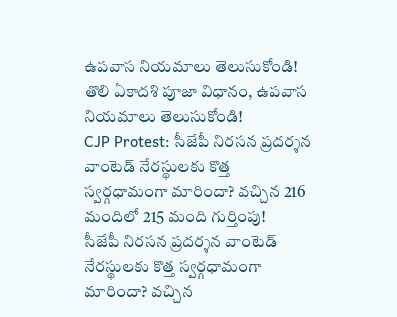ఉపవాస నియమాలు తెలుసుకోండి!
తొలి ఏకాదశి పూజా విధానం, ఉపవాస నియమాలు తెలుసుకోండి!
CJP Protest: సీజేపీ నిరసన ప్రదర్శన వాంటెడ్‌ నేరస్థులకు కొత్త స్వర్గధామంగా మారిందా? వచ్చిన 216 మందిలో 215 మంది గుర్తింపు!
సీజేపీ నిరసన ప్రదర్శన వాంటెడ్‌ నేరస్థులకు కొత్త స్వర్గధామంగా మారిందా? వచ్చిన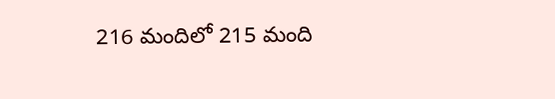216 మందిలో 215 మంది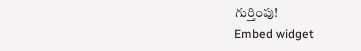గుర్తింపు!
Embed widget